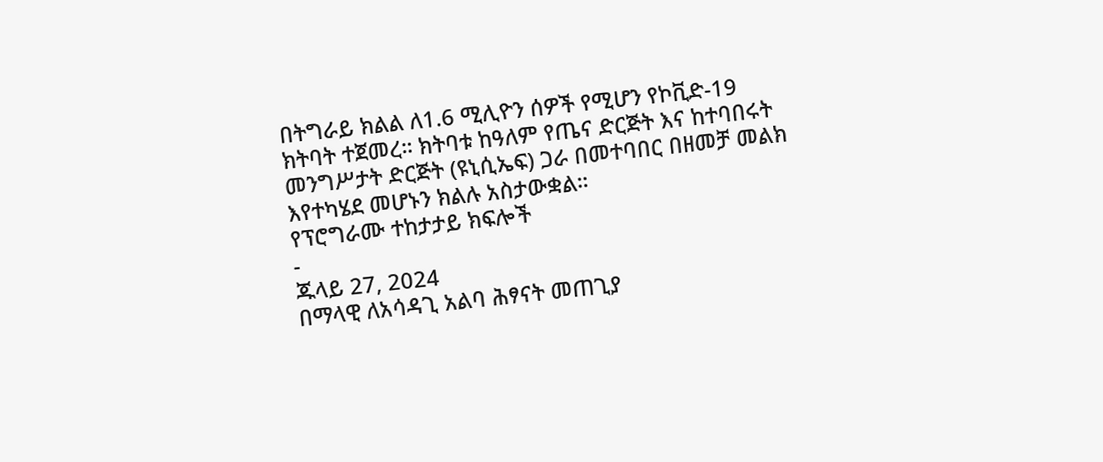በትግራይ ክልል ለ1.6 ሚሊዮን ሰዎች የሚሆን የኮቪድ-19 ክትባት ተጀመረ። ክትባቱ ከዓለም የጤና ድርጅት እና ከተባበሩት መንግሥታት ድርጅት (ዩኒሲኤፍ) ጋራ በመተባበር በዘመቻ መልክ እየተካሄደ መሆኑን ክልሉ አስታውቋል።
የፕሮግራሙ ተከታታይ ክፍሎች
-
ጁላይ 27, 2024
በማላዊ ለአሳዳጊ አልባ ሕፃናት መጠጊያ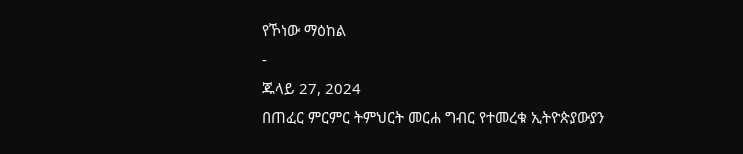የኾነው ማዕከል
-
ጁላይ 27, 2024
በጠፈር ምርምር ትምህርት መርሐ ግብር የተመረቁ ኢትዮጵያውያን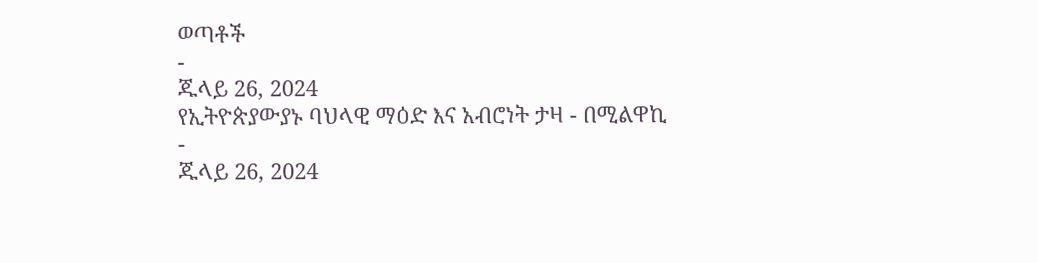ወጣቶች
-
ጁላይ 26, 2024
የኢትዮጵያውያኑ ባህላዊ ማዕድ እና አብሮነት ታዛ - በሚልዋኪ
-
ጁላይ 26, 2024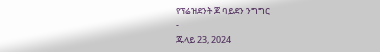የፕሬዝደንት ጆ ባይደን ንግግር
-
ጁላይ 23, 2024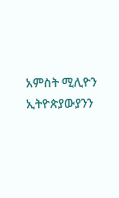አምስት ሚሊዮን ኢትዮጵያውያንን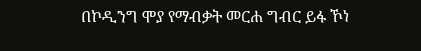በኮዲንግ ሞያ የማብቃት መርሐ ግብር ይፋ ኾነ